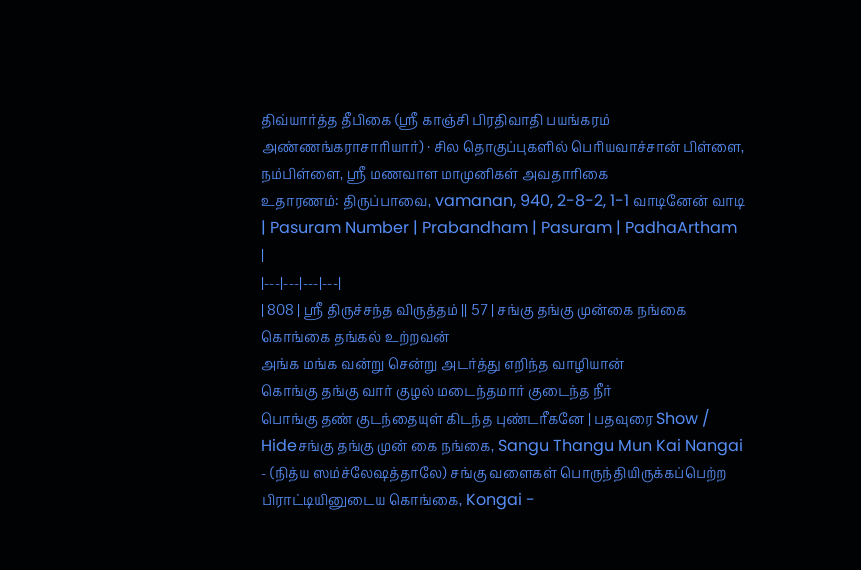திவ்யார்த்த தீபிகை (ஸ்ரீ காஞ்சி பிரதிவாதி பயங்கரம் அண்ணங்கராசாரியார்) · சில தொகுப்புகளில் பெரியவாச்சான் பிள்ளை, நம்பிள்ளை, ஸ்ரீ மணவாள மாமுனிகள் அவதாரிகை
உதாரணம்: திருப்பாவை, vamanan, 940, 2-8-2, 1-1 வாடினேன் வாடி
| Pasuram Number | Prabandham | Pasuram | PadhaArtham |
|---|---|---|---|
| 808 | ஸ்ரீ திருச்சந்த விருத்தம் || 57 | சங்கு தங்கு முன்கை நங்கை கொங்கை தங்கல் உற்றவன்
அங்க மங்க வன்று சென்று அடர்த்து எறிந்த வாழியான்
கொங்கு தங்கு வார் குழல் மடைந்தமார் குடைந்த நீர்
பொங்கு தண் குடந்தையுள் கிடந்த புண்டரீகனே | பதவுரை Show / Hideசங்கு தங்கு முன் கை நங்கை, Sangu Thangu Mun Kai Nangai - (நித்ய ஸம்ச்லேஷத்தாலே) சங்கு வளைகள் பொருந்தியிருக்கப்பெற்ற பிராட்டியினுடைய கொங்கை, Kongai -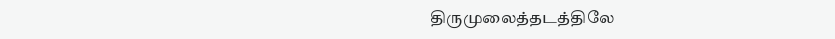திருமுலைத்தடத்திலே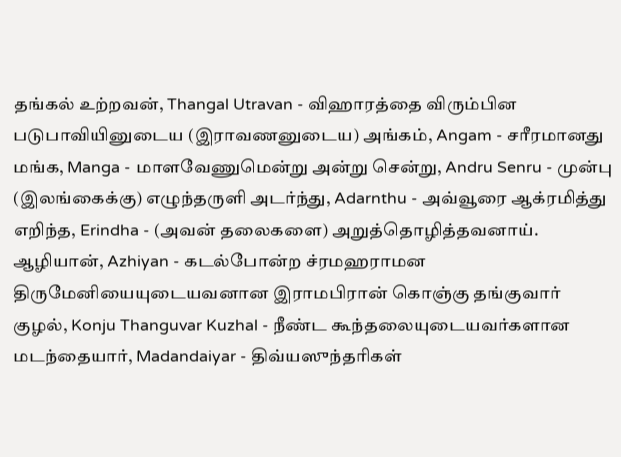தங்கல் உற்றவன், Thangal Utravan - விஹாரத்தை விரும்பின படுபாவியினுடைய (இராவணனுடைய) அங்கம், Angam - சரீரமானது மங்க, Manga - மாளவேணுமென்று அன்று சென்று, Andru Senru - முன்பு (இலங்கைக்கு) எழுந்தருளி அடர்ந்து, Adarnthu - அவ்வூரை ஆக்ரமித்து எறிந்த, Erindha - (அவன் தலைகளை) அறுத்தொழித்தவனாய். ஆழியான், Azhiyan - கடல்போன்ற ச்ரமஹராமன திருமேனியையுடையவனான இராமபிரான் கொஞ்கு தங்குவார் குழல், Konju Thanguvar Kuzhal - நீண்ட கூந்தலையுடையவர்களான மடந்தையார், Madandaiyar - திவ்யஸுந்தரிகள்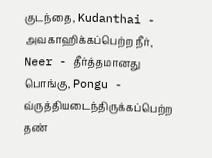குடந்தை, Kudanthai - அவகாஹிக்கப்பெற்ற நீர், Neer - தீர்த்தமானது பொங்கு, Pongu - வ்ருத்தியடைந்திருக்கப்பெற்ற தண்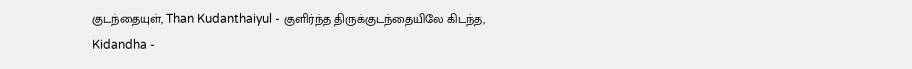குடந்தையுள், Than Kudanthaiyul - குளிர்ந்த திருக்குடந்தையிலே கிடந்த, Kidandha -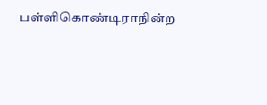பள்ளிகொண்டிராநின்ற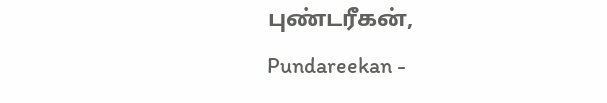புண்டரீகன், Pundareekan -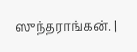ஸுந்தராங்கன். |